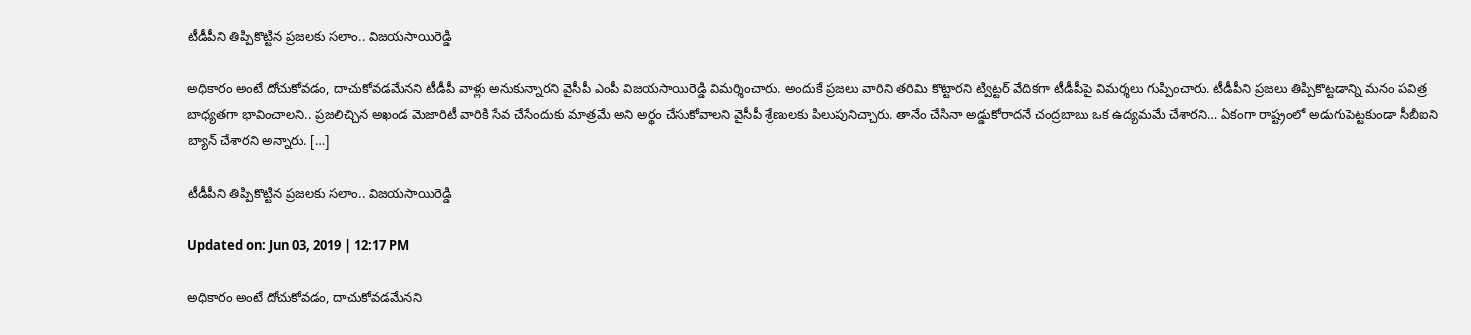టీడీపీని తిప్పికొట్టిన ప్రజలకు సలాం.. విజయసాయిరెడ్డి

అధికారం అంటే దోచుకోవడం, దాచుకోవడమేనని టీడీపీ వాళ్లు అనుకున్నారని వైసీపీ ఎంపీ విజయసాయిరెడ్డి విమర్శించారు. అందుకే ప్రజలు వారిని తరిమి కొట్టారని ట్విట్టర్ వేదికగా టీడీపీపై విమర్శలు గుప్పించారు. టీడీపీని ప్రజలు తిప్పికొట్టడాన్ని మనం పవిత్ర బాధ్యతగా భావించాలని.. ప్రజలిచ్చిన అఖండ మెజారిటీ వారికి సేవ చేసేందుకు మాత్రమే అని అర్థం చేసుకోవాలని వైసీపీ శ్రేణులకు పిలుపునిచ్చారు. తానేం చేసినా అడ్డుకోరాదనే చంద్రబాబు ఒక ఉద్యమమే చేశారని… ఏకంగా రాష్ట్రంలో అడుగుపెట్టకుండా సీబీఐని బ్యాన్ చేశారని అన్నారు. […]

టీడీపీని తిప్పికొట్టిన ప్రజలకు సలాం.. విజయసాయిరెడ్డి

Updated on: Jun 03, 2019 | 12:17 PM

అధికారం అంటే దోచుకోవడం, దాచుకోవడమేనని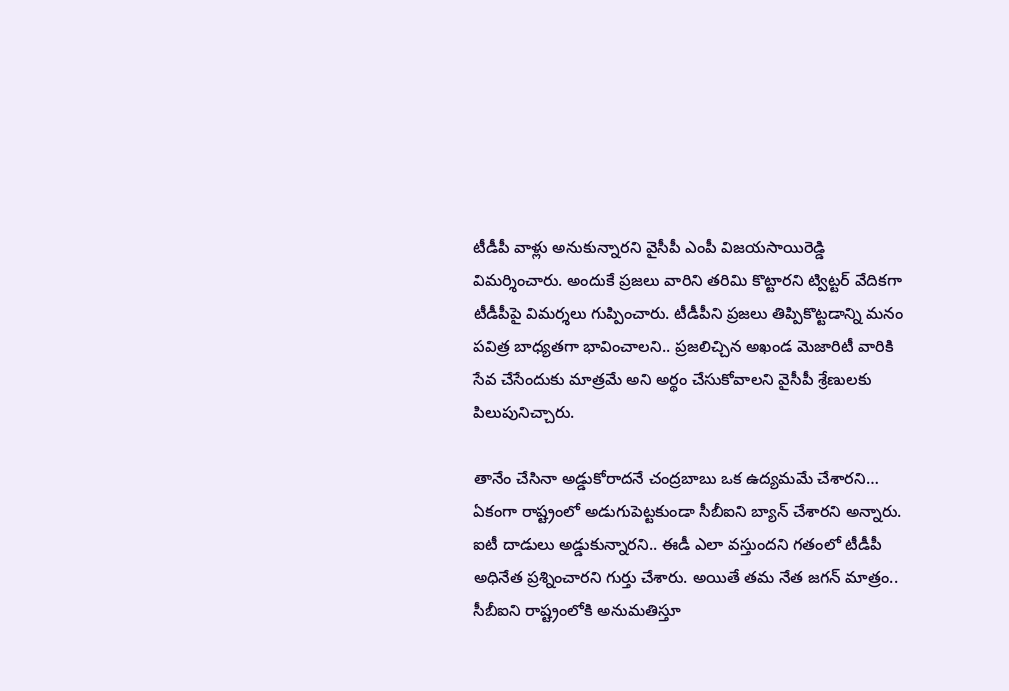టీడీపీ వాళ్లు అనుకున్నారని వైసీపీ ఎంపీ విజయసాయిరెడ్డి విమర్శించారు. అందుకే ప్రజలు వారిని తరిమి కొట్టారని ట్విట్టర్ వేదికగా టీడీపీపై విమర్శలు గుప్పించారు. టీడీపీని ప్రజలు తిప్పికొట్టడాన్ని మనం పవిత్ర బాధ్యతగా భావించాలని.. ప్రజలిచ్చిన అఖండ మెజారిటీ వారికి సేవ చేసేందుకు మాత్రమే అని అర్థం చేసుకోవాలని వైసీపీ శ్రేణులకు పిలుపునిచ్చారు.

తానేం చేసినా అడ్డుకోరాదనే చంద్రబాబు ఒక ఉద్యమమే చేశారని… ఏకంగా రాష్ట్రంలో అడుగుపెట్టకుండా సీబీఐని బ్యాన్ చేశారని అన్నారు. ఐటీ దాడులు అడ్డుకున్నారని.. ఈడీ ఎలా వస్తుందని గతంలో టీడీపీ అధినేత ప్రశ్నించారని గుర్తు చేశారు. అయితే తమ నేత జగన్ మాత్రం.. సీబీఐని రాష్ట్రంలోకి అనుమతిస్తూ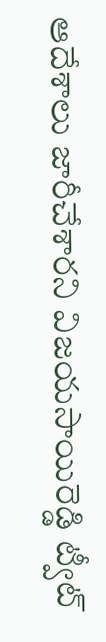ఆదేశాలు జారీచేశారని విజయసాయిరెడ్డి ట్వీట్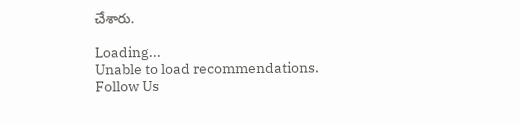చేశారు.

Loading...
Unable to load recommendations.
Follow Us